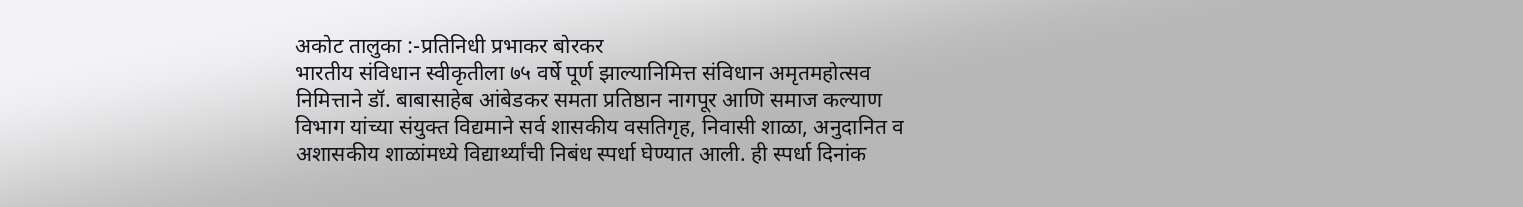अकोट तालुका :-प्रतिनिधी प्रभाकर बोरकर
भारतीय संविधान स्वीकृतीला ७५ वर्षे पूर्ण झाल्यानिमित्त संविधान अमृतमहोत्सव निमित्ताने डॉ. बाबासाहेब आंबेडकर समता प्रतिष्ठान नागपूर आणि समाज कल्याण विभाग यांच्या संयुक्त विद्यमाने सर्व शासकीय वसतिगृह, निवासी शाळा, अनुदानित व अशासकीय शाळांमध्ये विद्यार्थ्यांची निबंध स्पर्धा घेण्यात आली. ही स्पर्धा दिनांक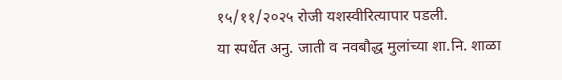१५/११/२०२५ रोजी यशस्वीरित्यापार पडली.
या स्पर्धेत अनु. जाती व नवबौद्ध मुलांच्या शा.नि. शाळा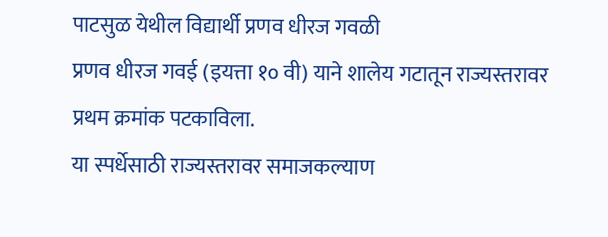पाटसुळ येथील विद्यार्थी प्रणव धीरज गवळी
प्रणव धीरज गवई (इयत्ता १० वी) याने शालेय गटातून राज्यस्तरावर प्रथम क्रमांक पटकाविला.
या स्पर्धेसाठी राज्यस्तरावर समाजकल्याण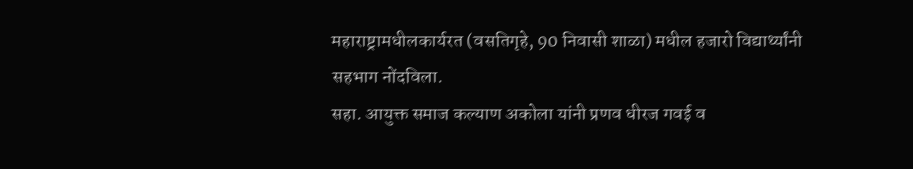महाराष्ट्रामधीलकार्यरत (वसतिगृहे, 90 निवासी शाळा) मधील हजारो विद्यार्थ्यांनी सहभाग नोंदविला.
सहा. आयुक्त समाज कल्याण अकोला यांनी प्रणव धीरज गवई व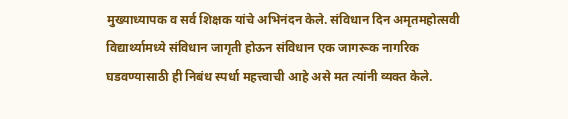मुख्याध्यापक व सर्व शिक्षक यांचे अभिनंदन केले. संविधान दिन अमृतमहोत्सवी विद्यार्थ्यामध्ये संविधान जागृती होऊन संविधान एक जागरूक नागरिक घडवण्यासाठी ही निबंध स्पर्धा महत्त्वाची आहे असे मत त्यांनी व्यक्त केले.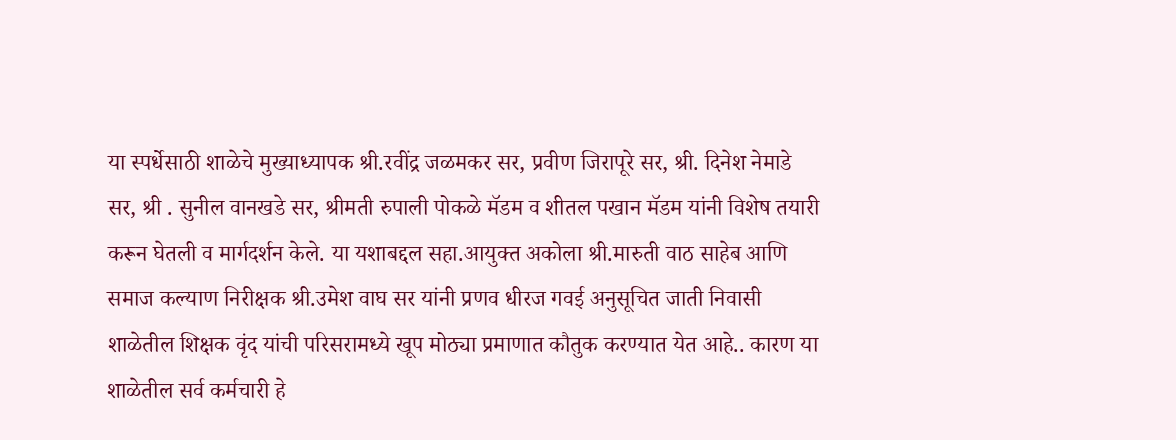या स्पर्धेसाठी शाळेचे मुख्याध्यापक श्री.रवींद्र जळमकर सर, प्रवीण जिरापूरे सर, श्री. दिनेश नेमाडे सर, श्री . सुनील वानखडे सर, श्रीमती रुपाली पोकळे मॅडम व शीतल पखान मॅडम यांनी विशेष तयारी करून घेतली व मार्गदर्शन केले. या यशाबद्दल सहा.आयुक्त अकोला श्री.मारुती वाठ साहेब आणि समाज कल्याण निरीक्षक श्री.उमेश वाघ सर यांनी प्रणव धीरज गवई अनुसूचित जाती निवासी शाळेतील शिक्षक वृंद यांची परिसरामध्ये खूप मोठ्या प्रमाणात कौतुक करण्यात येत आहे.. कारण या शाळेतील सर्व कर्मचारी हे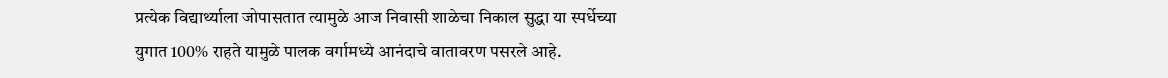प्रत्येक विद्यार्थ्याला जोपासतात त्यामुळे आज निवासी शाळेचा निकाल सुद्धा या स्पर्धेच्या युगात 100% राहते यामुळे पालक वर्गामध्ये आनंदाचे वातावरण पसरले आहे.